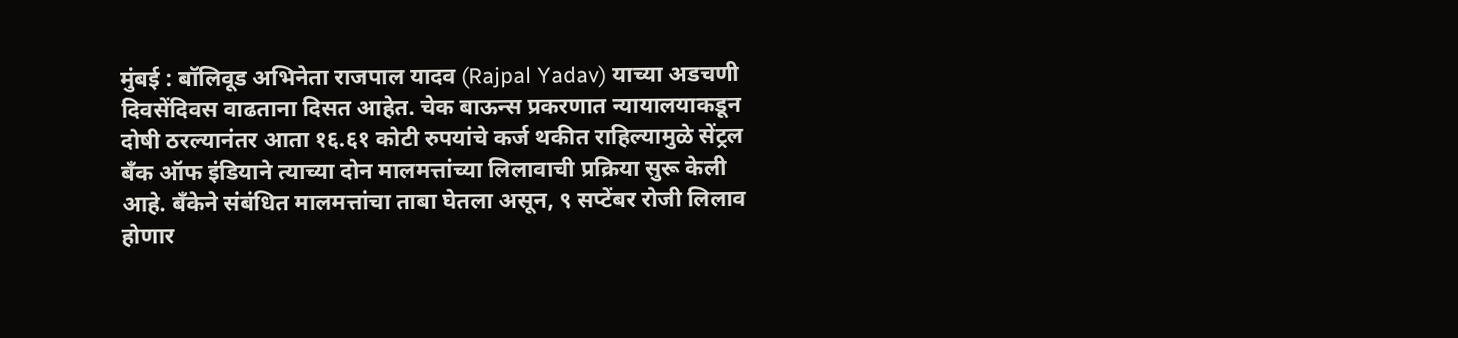मुंबई : बॉलिवूड अभिनेता राजपाल यादव (Rajpal Yadav) याच्या अडचणी दिवसेंदिवस वाढताना दिसत आहेत. चेक बाऊन्स प्रकरणात न्यायालयाकडून दोषी ठरल्यानंतर आता १६.६१ कोटी रुपयांचे कर्ज थकीत राहिल्यामुळे सेंट्रल बँक ऑफ इंडियाने त्याच्या दोन मालमत्तांच्या लिलावाची प्रक्रिया सुरू केली आहे. बँकेने संबंधित मालमत्तांचा ताबा घेतला असून, ९ सप्टेंबर रोजी लिलाव होणार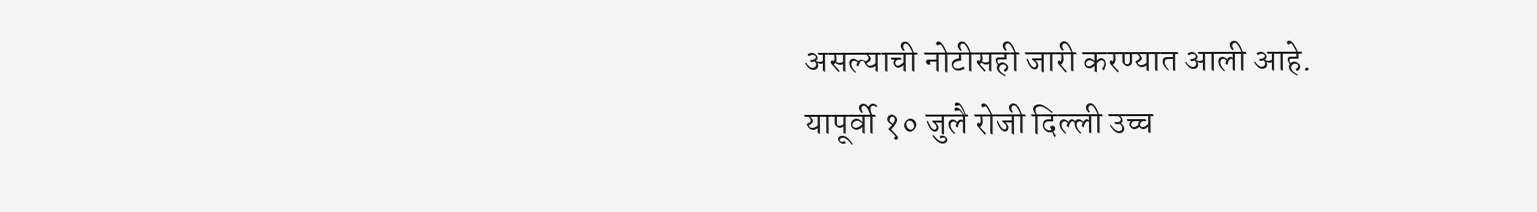असल्याची नोटीसही जारी करण्यात आली आहे.
यापूर्वी १० जुलै रोजी दिल्ली उच्च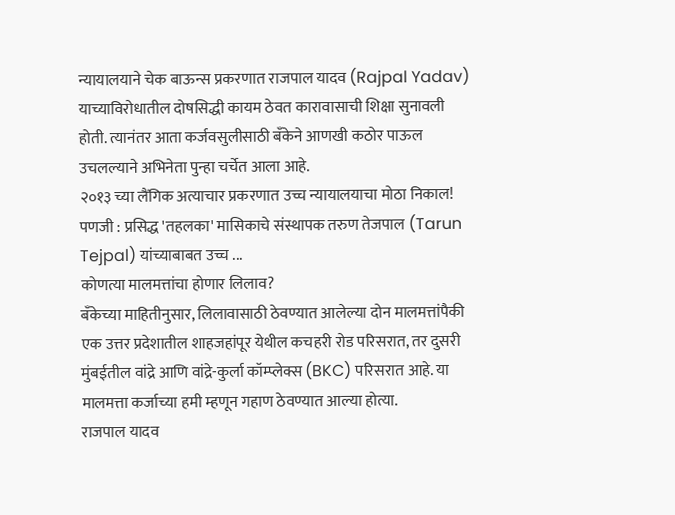न्यायालयाने चेक बाऊन्स प्रकरणात राजपाल यादव (Rajpal Yadav) याच्याविरोधातील दोषसिद्धी कायम ठेवत कारावासाची शिक्षा सुनावली होती. त्यानंतर आता कर्जवसुलीसाठी बँकेने आणखी कठोर पाऊल उचलल्याने अभिनेता पुन्हा चर्चेत आला आहे.
२०१३ च्या लैंगिक अत्याचार प्रकरणात उच्च न्यायालयाचा मोठा निकाल! पणजी : प्रसिद्ध 'तहलका' मासिकाचे संस्थापक तरुण तेजपाल (Tarun Tejpal) यांच्याबाबत उच्च ...
कोणत्या मालमत्तांचा होणार लिलाव?
बँकेच्या माहितीनुसार, लिलावासाठी ठेवण्यात आलेल्या दोन मालमत्तांपैकी एक उत्तर प्रदेशातील शाहजहांपूर येथील कचहरी रोड परिसरात, तर दुसरी मुंबईतील वांद्रे आणि वांद्रे-कुर्ला कॉम्प्लेक्स (BKC) परिसरात आहे. या मालमत्ता कर्जाच्या हमी म्हणून गहाण ठेवण्यात आल्या होत्या.
राजपाल यादव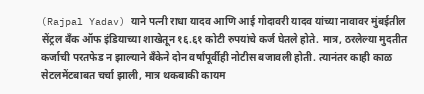(Rajpal Yadav) याने पत्नी राधा यादव आणि आई गोदावरी यादव यांच्या नावावर मुंबईतील सेंट्रल बँक ऑफ इंडियाच्या शाखेतून १६.६१ कोटी रुपयांचे कर्ज घेतले होते. मात्र, ठरलेल्या मुदतीत कर्जाची परतफेड न झाल्याने बँकेने दोन वर्षांपूर्वीही नोटीस बजावली होती. त्यानंतर काही काळ सेटलमेंटबाबत चर्चा झाली, मात्र थकबाकी कायम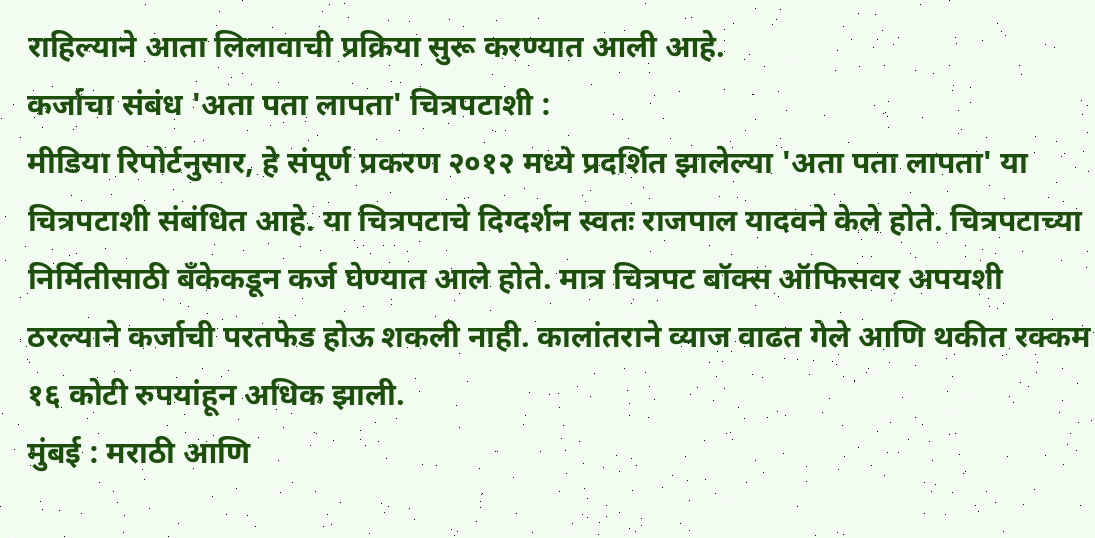राहिल्याने आता लिलावाची प्रक्रिया सुरू करण्यात आली आहे.
कर्जाचा संबंध 'अता पता लापता' चित्रपटाशी :
मीडिया रिपोर्टनुसार, हे संपूर्ण प्रकरण २०१२ मध्ये प्रदर्शित झालेल्या 'अता पता लापता' या चित्रपटाशी संबंधित आहे. या चित्रपटाचे दिग्दर्शन स्वतः राजपाल यादवने केले होते. चित्रपटाच्या निर्मितीसाठी बँकेकडून कर्ज घेण्यात आले होते. मात्र चित्रपट बॉक्स ऑफिसवर अपयशी ठरल्याने कर्जाची परतफेड होऊ शकली नाही. कालांतराने व्याज वाढत गेले आणि थकीत रक्कम १६ कोटी रुपयांहून अधिक झाली.
मुंबई : मराठी आणि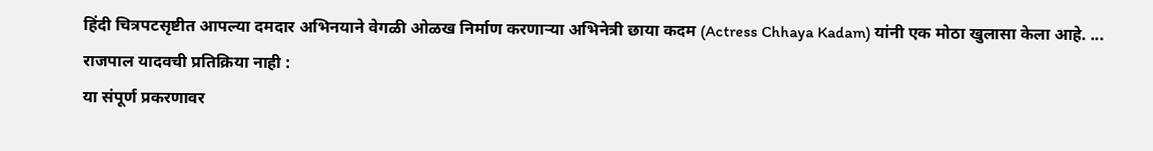हिंदी चित्रपटसृष्टीत आपल्या दमदार अभिनयाने वेगळी ओळख निर्माण करणाऱ्या अभिनेत्री छाया कदम (Actress Chhaya Kadam) यांनी एक मोठा खुलासा केला आहे. ...
राजपाल यादवची प्रतिक्रिया नाही :
या संपूर्ण प्रकरणावर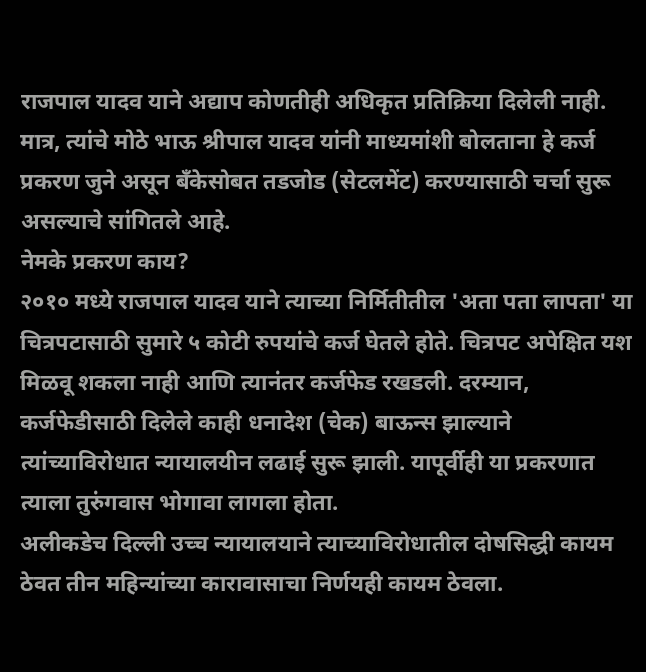राजपाल यादव याने अद्याप कोणतीही अधिकृत प्रतिक्रिया दिलेली नाही. मात्र, त्यांचे मोठे भाऊ श्रीपाल यादव यांनी माध्यमांशी बोलताना हे कर्ज प्रकरण जुने असून बँकेसोबत तडजोड (सेटलमेंट) करण्यासाठी चर्चा सुरू असल्याचे सांगितले आहे.
नेमके प्रकरण काय?
२०१० मध्ये राजपाल यादव याने त्याच्या निर्मितीतील 'अता पता लापता' या चित्रपटासाठी सुमारे ५ कोटी रुपयांचे कर्ज घेतले होते. चित्रपट अपेक्षित यश मिळवू शकला नाही आणि त्यानंतर कर्जफेड रखडली. दरम्यान, कर्जफेडीसाठी दिलेले काही धनादेश (चेक) बाऊन्स झाल्याने त्यांच्याविरोधात न्यायालयीन लढाई सुरू झाली. यापूर्वीही या प्रकरणात त्याला तुरुंगवास भोगावा लागला होता.
अलीकडेच दिल्ली उच्च न्यायालयाने त्याच्याविरोधातील दोषसिद्धी कायम ठेवत तीन महिन्यांच्या कारावासाचा निर्णयही कायम ठेवला.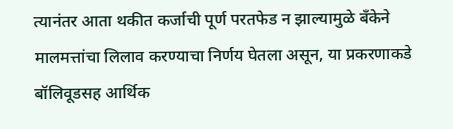त्यानंतर आता थकीत कर्जाची पूर्ण परतफेड न झाल्यामुळे बँकेने मालमत्तांचा लिलाव करण्याचा निर्णय घेतला असून, या प्रकरणाकडे बॉलिवूडसह आर्थिक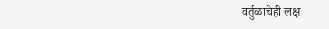वर्तुळाचेही लक्ष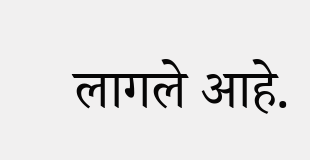लागले आहे.